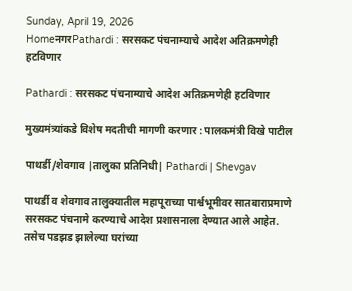Sunday, April 19, 2026
HomeनगरPathardi : सरसकट पंचनाम्याचे आदेश अतिक्रमणेही हटविणार

Pathardi : सरसकट पंचनाम्याचे आदेश अतिक्रमणेही हटविणार

मुख्यमंत्र्यांकडे विशेष मदतीची मागणी करणार : पालकमंत्री विखे पाटील

पाथर्डी/शेवगाव |तालुका प्रतिनिधी| Pathardi | Shevgav

पाथर्डी व शेवगाव तालुक्यातील महापूराच्या पार्श्वभूमीवर सातबाराप्रमाणे सरसकट पंचनामे करण्याचे आदेश प्रशासनाला देण्यात आले आहेत. तसेच पडझड झालेल्या घरांच्या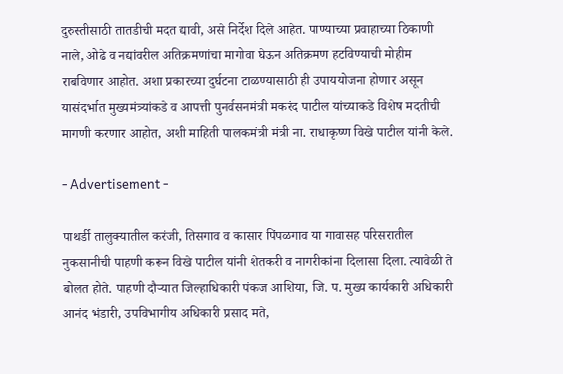दुरुस्तीसाठी तातडीची मदत द्यावी, असे निर्देश दिले आहेत. पाण्याच्या प्रवाहाच्या ठिकाणी नाले, ओढे व नद्यांवरील अतिक्रमणांचा मागोवा घेऊन अतिक्रमण हटविण्याची मोहीम राबविणार आहोत. अशा प्रकारच्या दुर्घटना टाळण्यासाठी ही उपाययोजना होणार असून यासंदर्भात मुख्यमंत्र्यांकडे व आपत्ती पुनर्वसनमंत्री मकरंद पाटील यांच्याकडे विशेष मदतीची मागणी करणार आहोत, अशी माहिती पालकमंत्री मंत्री ना. राधाकृष्ण विखे पाटील यांनी केले.

- Advertisement -

पाथर्डी तालुक्यातील करंजी, तिसगाव व कासार पिंपळगाव या गावासह परिसरातील नुकसानीची पाहणी करून विखे पाटील यांनी शेतकरी व नागरीकांना दिलासा दिला. त्यावेळी ते बोलत होते. पाहणी दौर्‍यात जिल्हाधिकारी पंकज आशिया, जि. प. मुख्य कार्यकारी अधिकारी आनंद भंडारी, उपविभागीय अधिकारी प्रसाद मते,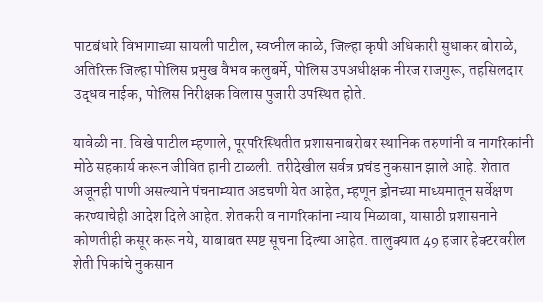पाटबंधारे विभागाच्या सायली पाटील, स्वप्नील काळे, जिल्हा कृषी अधिकारी सुधाकर बोराळे, अतिरिक्त जिल्हा पोलिस प्रमुख वैभव कलुबर्मे, पोलिस उपअधीक्षक नीरज राजगुरू, तहसिलदार उद्धव नाईक, पोलिस निरीक्षक विलास पुजारी उपस्थित होते.

यावेळी ना. विखे पाटील म्हणाले, पूरपरिस्थितीत प्रशासनाबरोबर स्थानिक तरुणांनी व नागरिकांनी मोठे सहकार्य करून जीवित हानी टाळली. तरीदेखील सर्वत्र प्रचंड नुकसान झाले आहे. शेतात अजूनही पाणी असल्याने पंचनाम्यात अडचणी येत आहेत, म्हणून ड्रोनच्या माध्यमातून सर्वेक्षण करण्याचेही आदेश दिले आहेत. शेतकरी व नागरिकांना न्याय मिळावा, यासाठी प्रशासनाने कोणतीही कसूर करू नये, याबाबत स्पष्ट सूचना दिल्या आहेत. तालुक्यात 49 हजार हेक्टरवरील शेती पिकांचे नुकसान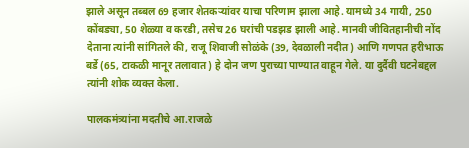झाले असून तब्बल 69 हजार शेतकर्‍यांवर याचा परिणाम झाला आहे. यामध्ये 34 गायी, 250 कोंबड्या, 50 शेळ्या व करडी, तसेच 26 घरांची पडझड झाली आहे. मानवी जीवितहानीची नोंद देताना त्यांनी सांगितले की, राजू शिवाजी सोळंके (39, देवळाली नदीत) आणि गणपत हरीभाऊ बर्डे (65, टाकळी मानूर तलावात) हे दोन जण पुराच्या पाण्यात वाहून गेले. या दुर्दैवी घटनेबद्दल त्यांनी शोक व्यक्त केला.

पालकमंत्र्यांना मदतीचे आ.राजळे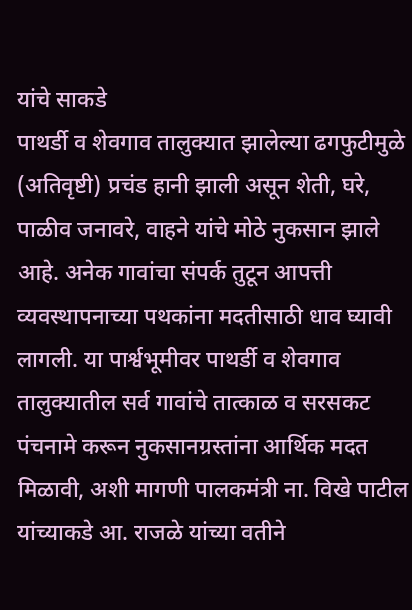यांचे साकडे
पाथर्डी व शेवगाव तालुक्यात झालेल्या ढगफुटीमुळे (अतिवृष्टी) प्रचंड हानी झाली असून शेती, घरे, पाळीव जनावरे, वाहने यांचे मोठे नुकसान झाले आहे. अनेक गावांचा संपर्क तुटून आपत्ती व्यवस्थापनाच्या पथकांना मदतीसाठी धाव घ्यावी लागली. या पार्श्वभूमीवर पाथर्डी व शेवगाव तालुक्यातील सर्व गावांचे तात्काळ व सरसकट पंचनामे करून नुकसानग्रस्तांना आर्थिक मदत मिळावी, अशी मागणी पालकमंत्री ना. विखे पाटील यांच्याकडे आ. राजळे यांच्या वतीने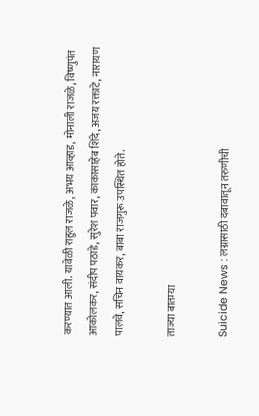करण्यात आली. यावेळी राहुल राजळे, अभय आव्हाड, मोनाली राजळे, विष्णुपंत आकोलकर, संदीप पठाडे, सुरेश पवार, काकासाहेब शिंदे, अजय रक्ताटे, नारायण पालवे, सचिन वायकर, बाबा राजगुरू उपस्थित होते.

ताज्या बातम्या

Suicide News : लग्नासाठी दबावातून तरुणीची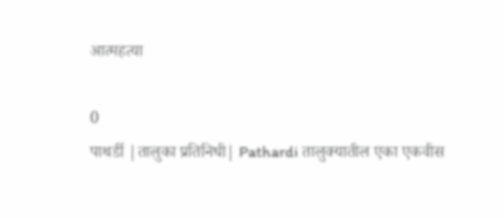आत्महत्या

0
पाथर्डी |तालुका प्रतिनिधी| Pathardi तालुक्यातील एका एकवीस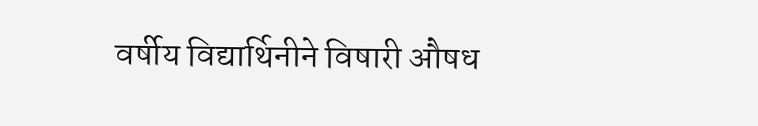वर्षीय विद्यार्थिनीने विषारी औषध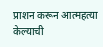प्राशन करून आत्महत्या केल्याची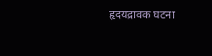हृदयद्रावक घटना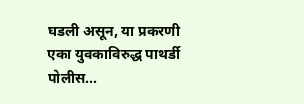घडली असून, या प्रकरणी एका युवकाविरुद्ध पाथर्डी पोलीस...